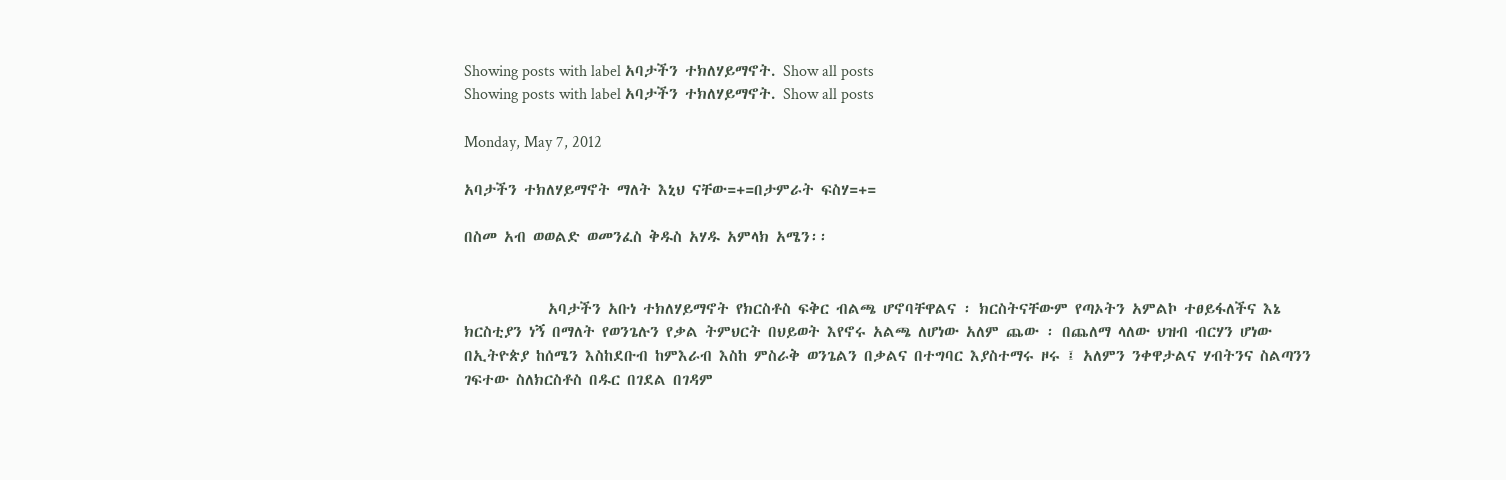Showing posts with label አባታችን ተክለሃይማኖት. Show all posts
Showing posts with label አባታችን ተክለሃይማኖት. Show all posts

Monday, May 7, 2012

አባታችን ተክለሃይማኖት ማለት እኒህ ናቸው=+=በታምራት ፍስሃ=+=

በስመ አብ ወወልድ ወመንፈስ ቅዱስ አሃዱ አምላክ አሜን፡፡


            አባታችን አቡነ ተክለሃይማኖት የክርስቶስ ፍቅር ብልጫ ሆኖባቸዋልና ፡ ክርስትናቸውም የጣኦትን አምልኮ ተፀይፋለችና እኔ ክርስቲያን ነኝ በማለት የወንጌሉን የቃል ትምህርት በህይወት እየኖሩ አልጫ ለሆነው አለም ጨው ፡ በጨለማ ላለው ህዝብ ብርሃን ሆነው በኢትዮጵያ ከሰሜን እስከደቡብ ከምእራብ እስከ ምስራቅ ወንጌልን በቃልና በተግባር እያስተማሩ ዞሩ ፤ አለምን ንቀዋታልና ሃብትንና ስልጣንን ገፍተው ስለክርስቶስ በዱር በገደል በገዳም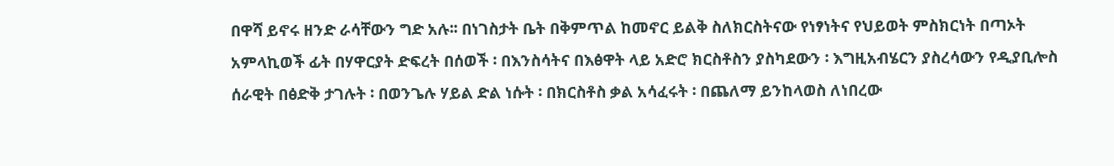በዋሻ ይኖሩ ዘንድ ራሳቸውን ግድ አሉ፡፡ በነገስታት ቤት በቅምጥል ከመኖር ይልቅ ስለክርስትናው የነፃነትና የህይወት ምስክርነት በጣኦት አምላኪወች ፊት በሃዋርያት ድፍረት በሰወች ፡ በእንስሳትና በእፅዋት ላይ አድሮ ክርስቶስን ያስካደውን ፡ እግዚአብሄርን ያስረሳውን የዲያቢሎስ ሰራዊት በፅድቅ ታገሉት ፡ በወንጌሉ ሃይል ድል ነሱት ፡ በክርስቶስ ቃል አሳፈሩት ፡ በጨለማ ይንከላወስ ለነበረው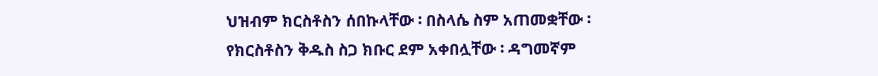ህዝብም ክርስቶስን ሰበኩላቸው ፡ በስላሴ ስም አጠመቋቸው ፡ የክርስቶስን ቅዱስ ስጋ ክቡር ደም አቀበሏቸው ፡ ዳግመኛም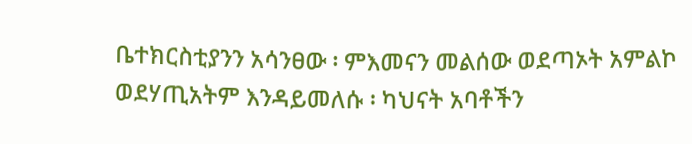ቤተክርስቲያንን አሳንፀው ፡ ምእመናን መልሰው ወደጣኦት አምልኮ ወደሃጢአትም እንዳይመለሱ ፡ ካህናት አባቶችን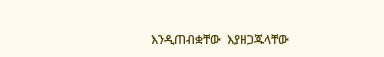እንዲጠብቋቸው  እያዘጋጁላቸው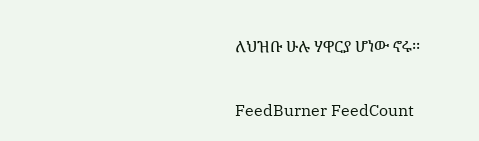ለህዝቡ ሁሉ ሃዋርያ ሆነው ኖሩ፡፡

FeedBurner FeedCount